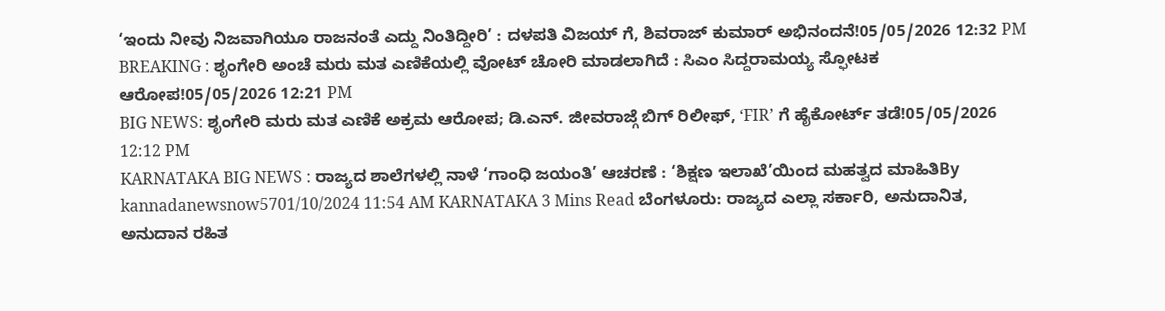‘ಇಂದು ನೀವು ನಿಜವಾಗಿಯೂ ರಾಜನಂತೆ ಎದ್ದು ನಿಂತಿದ್ದೀರಿ’ : ದಳಪತಿ ವಿಜಯ್ ಗೆ, ಶಿವರಾಜ್ ಕುಮಾರ್ ಅಭಿನಂದನೆ!05/05/2026 12:32 PM
BREAKING : ಶೃಂಗೇರಿ ಅಂಚೆ ಮರು ಮತ ಎಣಿಕೆಯಲ್ಲಿ ವೋಟ್ ಚೋರಿ ಮಾಡಲಾಗಿದೆ : ಸಿಎಂ ಸಿದ್ದರಾಮಯ್ಯ ಸ್ಫೋಟಕ ಆರೋಪ!05/05/2026 12:21 PM
BIG NEWS: ಶೃಂಗೇರಿ ಮರು ಮತ ಎಣಿಕೆ ಅಕ್ರಮ ಆರೋಪ; ಡಿ.ಎನ್. ಜೀವರಾಜ್ಗೆ ಬಿಗ್ ರಿಲೀಫ್, ‘FIR’ ಗೆ ಹೈಕೋರ್ಟ್ ತಡೆ!05/05/2026 12:12 PM
KARNATAKA BIG NEWS : ರಾಜ್ಯದ ಶಾಲೆಗಳಲ್ಲಿ ನಾಳೆ ‘ಗಾಂಧಿ ಜಯಂತಿ’ ಆಚರಣೆ : ‘ಶಿಕ್ಷಣ ಇಲಾಖೆ’ಯಿಂದ ಮಹತ್ವದ ಮಾಹಿತಿBy kannadanewsnow5701/10/2024 11:54 AM KARNATAKA 3 Mins Read ಬೆಂಗಳೂರು: ರಾಜ್ಯದ ಎಲ್ಲಾ ಸರ್ಕಾರಿ, ಅನುದಾನಿತ, ಅನುದಾನ ರಹಿತ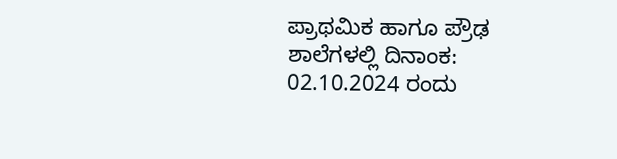ಪ್ರಾಥಮಿಕ ಹಾಗೂ ಪ್ರೌಢ ಶಾಲೆಗಳಲ್ಲಿ ದಿನಾಂಕ: 02.10.2024 ರಂದು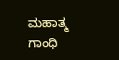ಮಹಾತ್ಮ ಗಾಂಧಿ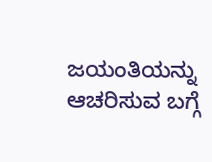ಜಯಂತಿಯನ್ನು ಆಚರಿಸುವ ಬಗ್ಗೆ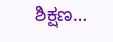ಶಿಕ್ಷಣ…